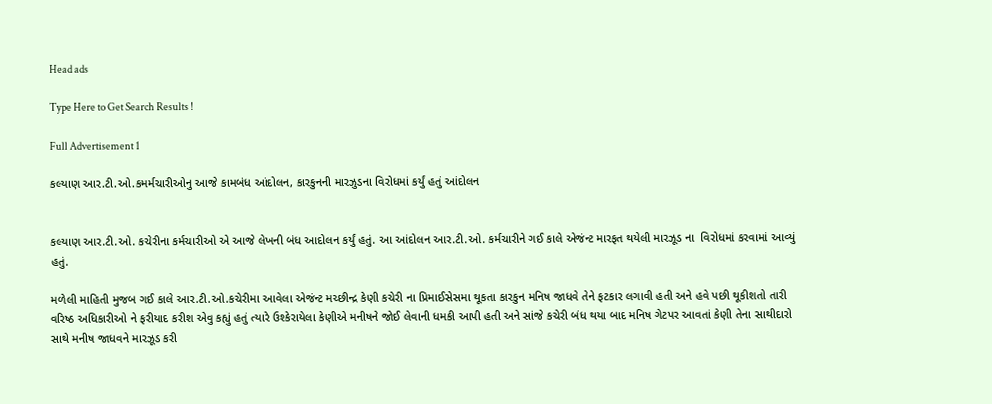Head ads

Type Here to Get Search Results !

Full Advertisement 1

કલ્યાણ આર.ટી.ઓ.કમર્મચારીઓનુ આજે કામબંધ આંદોલન, કારકુનની મારઝુડના વિરોધમાં કર્યું હતું આંદોલન


કલ્યાણ આર.ટી.ઓ. કચેરીના કર્મચારીઓ એ આજે લેખની બંધ આદોલન કર્યું હતું. આ આંદોલન આર.ટી.ઓ. કર્મચારીને ગઈ કાલે એજંન્ટ મારફત થયેલી મારઝૂડ ના  વિરોધમાં કરવામાં આવ્યું હતું.

મળેલી માહિતી મુજબ ગઈ કાલે આર.ટી.ઓ.કચેરીમા આવેલા એજંન્ટ મચ્છીન્દ્ર કેણી કચેરી ના પ્રિમાઈસેસમા થૂકતા કારકુન મનિષ જાધવે તેને ફટકાર લગાવી હતી અને હવે પછી થૂકીશતો તારી વરિષ્ઠ અધિકારીઓ ને ફરીયાદ કરીશ એવુ કહ્યું હતું ત્યારે ઉશ્કેરાયેલા કેણીએ મનીષને જોઈ લેવાની ધમકી આપી હતી અને સાંજે કચેરી બંધ થયા બાદ મનિષ ગેટપર આવતાં કેણી તેના સાથીદારો સાથે મનીષ જાધવને મારઝૂડ કરી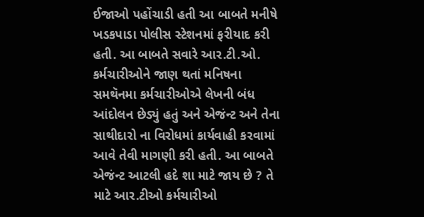ઈજાઓ પહોંચાડી હતી આ બાબતે મનીષે  ખડકપાડા પોલીસ સ્ટેશનમાં ફરીયાદ કરી હતી. આ બાબતે સવારે આર.ટી.ઓ. કર્મચારીઓને જાણ થતાં મનિષના સમથૅનમા કર્મચારીઓએ લેખની બંધ આંદોલન છેડ્યું હતું અને એજંન્ટ અને તેના સાથીદારો ના વિરોધમાં કાર્યવાહી કરવામાં આવે તેવી માગણી કરી હતી. આ બાબતે એજંન્ટ આટલી હદે શા માટે જાય છે ? તે માટે આર.ટીઓ કર્મચારીઓ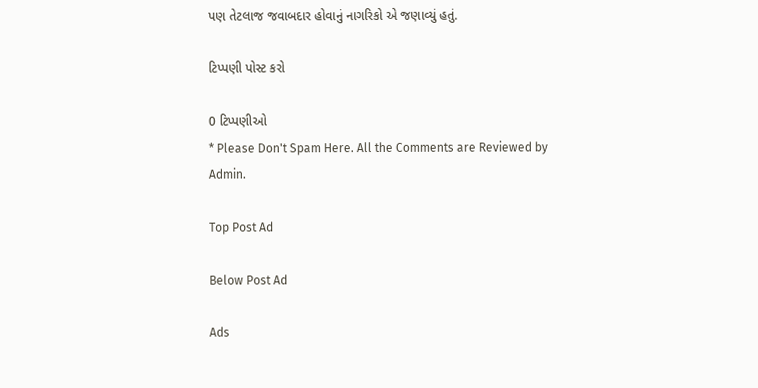પણ તેટલાજ જવાબદાર હોવાનું નાગરિકો એ જણાવ્યું હતું.

ટિપ્પણી પોસ્ટ કરો

0 ટિપ્પણીઓ
* Please Don't Spam Here. All the Comments are Reviewed by Admin.

Top Post Ad

Below Post Ad

Ads